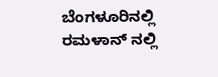ಬೆಂಗಳೂರಿನಲ್ಲಿ ರಮಳಾನ್ ನಲ್ಲಿ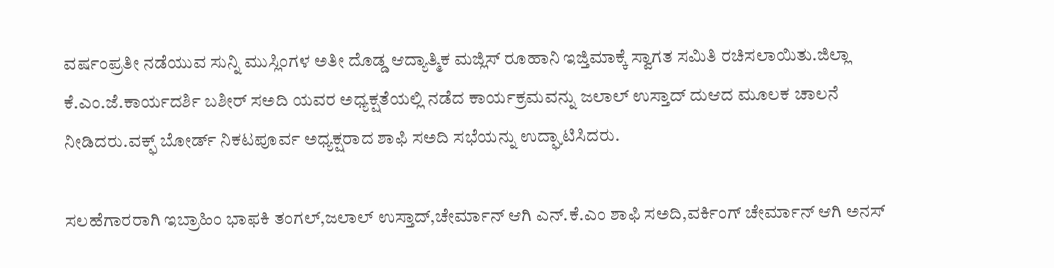ವರ್ಷಂಪ್ರತೀ ನಡೆಯುವ ಸುನ್ನಿ ಮುಸ್ಲಿಂಗಳ ಅತೀ ದೊಡ್ಡ ಆದ್ಯಾತ್ಮಿಕ ಮಜ್ಲಿಸ್ ರೂಹಾನಿ ಇಜ್ತಿಮಾಕ್ಕೆ ಸ್ವಾಗತ ಸಮಿತಿ ರಚಿಸಲಾಯಿತು.ಜಿಲ್ಲಾ ಕೆ.ಎಂ.ಜೆ.ಕಾರ್ಯದರ್ಶಿ ಬಶೀರ್ ಸಅದಿ ಯವರ ಅಧ್ಯಕ್ಷತೆಯಲ್ಲಿ ನಡೆದ ಕಾರ್ಯಕ್ರಮವನ್ನು ಜಲಾಲ್ ಉಸ್ತಾದ್ ದುಆದ ಮೂಲಕ ಚಾಲನೆ ನೀಡಿದರು.ವಕ್ಫ್ ಬೋರ್ಡ್ ನಿಕಟಪೂರ್ವ ಅಧ್ಯಕ್ಷರಾದ ಶಾಫಿ ಸಅದಿ ಸಭೆಯನ್ನು ಉದ್ಘಾಟಿಸಿದರು.

ಸಲಹೆಗಾರರಾಗಿ ಇಬ್ರಾಹಿಂ ಭಾಫಕಿ ತಂಗಲ್,ಜಲಾಲ್ ಉಸ್ತಾದ್,ಚೇರ್ಮಾನ್ ಆಗಿ ಎನ್.ಕೆ.ಎಂ ಶಾಫಿ ಸಅದಿ,ವರ್ಕಿಂಗ್ ಚೇರ್ಮಾನ್ ಆಗಿ ಅನಸ್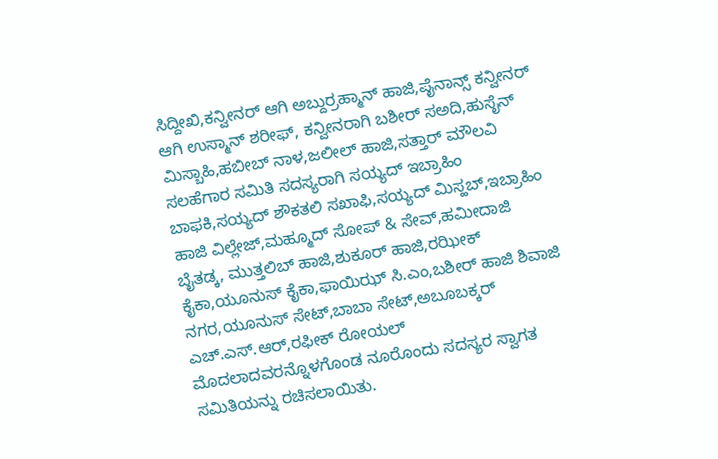ಸಿದ್ದೀಖಿ,ಕನ್ವೀನರ್ ಆಗಿ ಅಬ್ದುರ್ರಹ್ಮಾನ್ ಹಾಜಿ,ಪೈನಾನ್ಸ್ ಕನ್ವೀನರ್ ಆಗಿ ಉಸ್ಮಾನ್ ಶರೀಫ್, ಕನ್ವೀನರಾಗಿ ಬಶೀರ್ ಸಅದಿ,ಹುಸೈನ್ ಮಿಸ್ಬಾಹಿ,ಹಬೀಬ್ ನಾಳ,ಜಲೀಲ್ ಹಾಜಿ,ಸತ್ತಾರ್ ಮೌಲವಿ ಸಲಹೆಗಾರ ಸಮಿತಿ ಸದಸ್ಯರಾಗಿ ಸಯ್ಯದ್ ಇಬ್ರಾಹಿಂ ಬಾಫಕಿ,ಸಯ್ಯದ್ ಶೌಕತಲಿ ಸಖಾಫಿ,ಸಯ್ಯದ್ ಮಿಸ್ಹಬ್,ಇಬ್ರಾಹಿಂ ಹಾಜಿ ವಿಲ್ಲೇಜ್,ಮಹ್ಮೂದ್ ಸೋಪ್ & ಸೇವ್,ಹಮೀದಾಜಿ ಬೈತಡ್ಕ, ಮುತ್ತಲಿಬ್ ಹಾಜಿ,ಶುಕೂರ್ ಹಾಜಿ,ರಝೀಕ್ ಕೈಕಾ,ಯೂನುಸ್ ಕೈಕಾ,ಫಾಯಿಝ್ ಸಿ.ಎಂ,ಬಶೀರ್ ಹಾಜಿ ಶಿವಾಜಿ ನಗರ,ಯೂನುಸ್ ಸೇಟ್,ಬಾಬಾ ಸೇಟ್,ಅಬೂಬಕ್ಕರ್ ಎಚ್.ಎಸ್.ಆರ್,ರಫೀಕ್ ರೋಯಲ್ ಮೊದಲಾದವರನ್ನೊಳಗೊಂಡ ನೂರೊಂದು ಸದಸ್ಯರ ಸ್ವಾಗತ ಸಮಿತಿಯನ್ನು ರಚಿಸಲಾಯಿತು.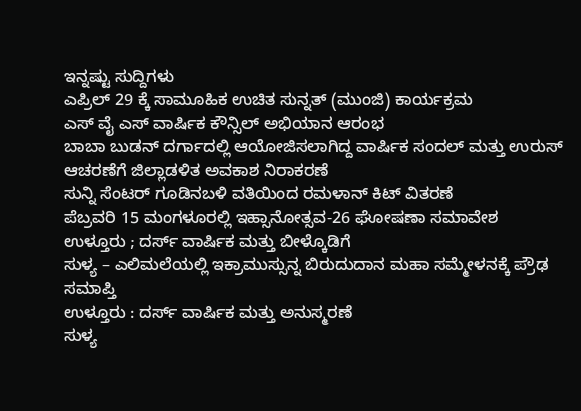ಇನ್ನಷ್ಟು ಸುದ್ದಿಗಳು
ಎಪ್ರಿಲ್ 29 ಕ್ಕೆ ಸಾಮೂಹಿಕ ಉಚಿತ ಸುನ್ನತ್ (ಮುಂಜಿ) ಕಾರ್ಯಕ್ರಮ
ಎಸ್ ವೈ ಎಸ್ ವಾರ್ಷಿಕ ಕೌನ್ಸಿಲ್ ಅಭಿಯಾನ ಆರಂಭ
ಬಾಬಾ ಬುಡನ್ ದರ್ಗಾದಲ್ಲಿ ಆಯೋಜಿಸಲಾಗಿದ್ದ ವಾರ್ಷಿಕ ಸಂದಲ್ ಮತ್ತು ಉರುಸ್ ಆಚರಣೆಗೆ ಜಿಲ್ಲಾಡಳಿತ ಅವಕಾಶ ನಿರಾಕರಣೆ
ಸುನ್ನಿ ಸೆಂಟರ್ ಗೂಡಿನಬಳಿ ವತಿಯಿಂದ ರಮಳಾನ್ ಕಿಟ್ ವಿತರಣೆ
ಪೆಬ್ರವರಿ 15 ಮಂಗಳೂರಲ್ಲಿ ಇಹ್ಸಾನೋತ್ಸವ-26 ಘೋಷಣಾ ಸಮಾವೇಶ
ಉಳ್ತೂರು ; ದರ್ಸ್ ವಾರ್ಷಿಕ ಮತ್ತು ಬೀಳ್ಕೊಡಿಗೆ
ಸುಳ್ಯ – ಎಲಿಮಲೆಯಲ್ಲಿ ಇಕ್ರಾಮುಸ್ಸುನ್ನ ಬಿರುದುದಾನ ಮಹಾ ಸಮ್ಮೇಳನಕ್ಕೆ ಪ್ರೌಢ ಸಮಾಪ್ತಿ
ಉಳ್ತೂರು : ದರ್ಸ್ ವಾರ್ಷಿಕ ಮತ್ತು ಅನುಸ್ಮರಣೆ
ಸುಳ್ಯ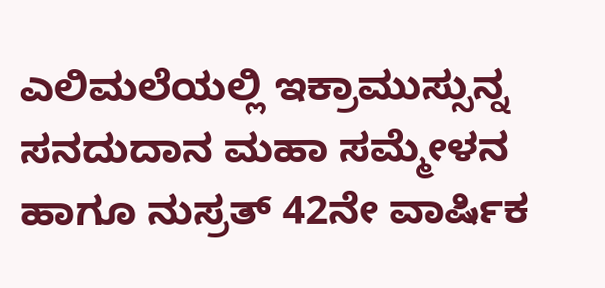ಎಲಿಮಲೆಯಲ್ಲಿ ಇಕ್ರಾಮುಸ್ಸುನ್ನ ಸನದುದಾನ ಮಹಾ ಸಮ್ಮೇಳನ ಹಾಗೂ ನುಸ್ರತ್ 42ನೇ ವಾರ್ಷಿಕ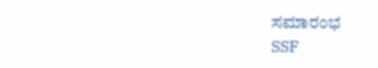ಸಮಾರಂಭ
SSF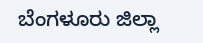ಬೆಂಗಳೂರು ಜಿಲ್ಲಾ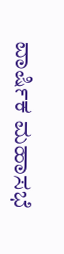ವಾರ್ಷಿಕ ಮಹಾಸಭೆ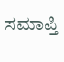ಸಮಾಪ್ತಿ